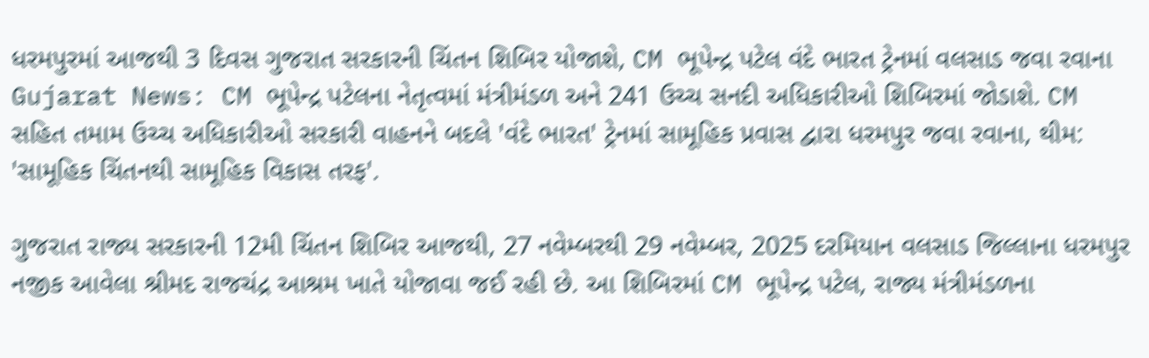ધરમપુરમાં આજથી 3 દિવસ ગુજરાત સરકારની ચિંતન શિબિર યોજાશે, CM ભૂપેન્દ્ર પટેલ વંદે ભારત ટ્રેનમાં વલસાડ જવા રવાના
Gujarat News: CM ભૂપેન્દ્ર પટેલના નેતૃત્વમાં મંત્રીમંડળ અને 241 ઉચ્ચ સનદી અધિકારીઓ શિબિરમાં જોડાશે. CM સહિત તમામ ઉચ્ચ અધિકારીઓ સરકારી વાહનને બદલે 'વંદે ભારત' ટ્રેનમાં સામૂહિક પ્રવાસ દ્વારા ધરમપુર જવા રવાના, થીમ: 'સામૂહિક ચિંતનથી સામૂહિક વિકાસ તરફ'.

ગુજરાત રાજ્ય સરકારની 12મી ચિંતન શિબિર આજથી, 27 નવેમ્બરથી 29 નવેમ્બર, 2025 દરમિયાન વલસાડ જિલ્લાના ધરમપુર નજીક આવેલા શ્રીમદ રાજચંદ્ર આશ્રમ ખાતે યોજાવા જઈ રહી છે. આ શિબિરમાં CM ભૂપેન્દ્ર પટેલ, રાજ્ય મંત્રીમંડળના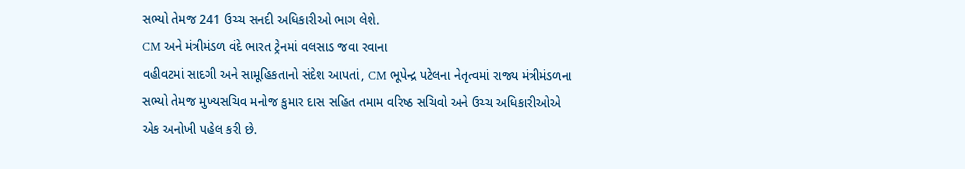સભ્યો તેમજ 241 ઉચ્ચ સનદી અધિકારીઓ ભાગ લેશે.
CM અને મંત્રીમંડળ વંદે ભારત ટ્રેનમાં વલસાડ જવા રવાના
વહીવટમાં સાદગી અને સામૂહિકતાનો સંદેશ આપતાં, CM ભૂપેન્દ્ર પટેલના નેતૃત્વમાં રાજ્ય મંત્રીમંડળના સભ્યો તેમજ મુખ્યસચિવ મનોજ કુમાર દાસ સહિત તમામ વરિષ્ઠ સચિવો અને ઉચ્ચ અધિકારીઓએ એક અનોખી પહેલ કરી છે.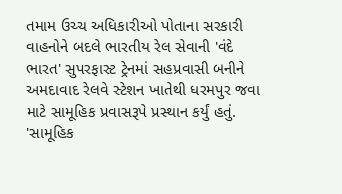તમામ ઉચ્ચ અધિકારીઓ પોતાના સરકારી વાહનોને બદલે ભારતીય રેલ સેવાની 'વંદે ભારત' સુપરફાસ્ટ ટ્રેનમાં સહપ્રવાસી બનીને અમદાવાદ રેલવે સ્ટેશન ખાતેથી ધરમપુર જવા માટે સામૂહિક પ્રવાસરૂપે પ્રસ્થાન કર્યું હતું.
'સામૂહિક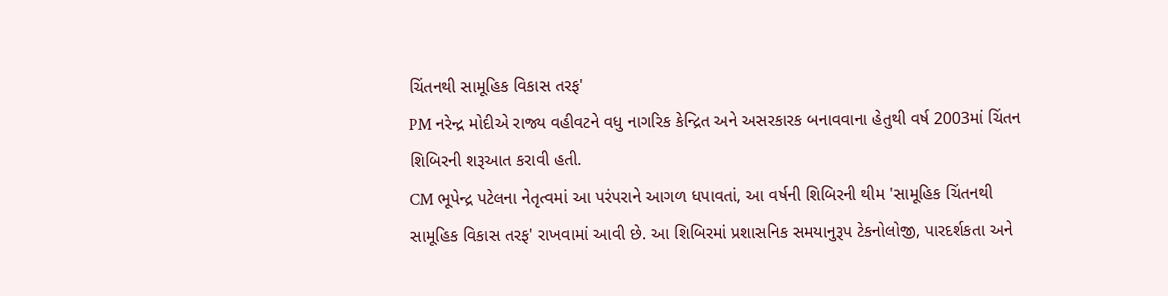ચિંતનથી સામૂહિક વિકાસ તરફ'
PM નરેન્દ્ર મોદીએ રાજ્ય વહીવટને વધુ નાગરિક કેન્દ્રિત અને અસરકારક બનાવવાના હેતુથી વર્ષ 2003માં ચિંતન શિબિરની શરૂઆત કરાવી હતી.
CM ભૂપેન્દ્ર પટેલના નેતૃત્વમાં આ પરંપરાને આગળ ધપાવતાં, આ વર્ષની શિબિરની થીમ 'સામૂહિક ચિંતનથી સામૂહિક વિકાસ તરફ' રાખવામાં આવી છે. આ શિબિરમાં પ્રશાસનિક સમયાનુરૂપ ટેકનોલોજી, પારદર્શકતા અને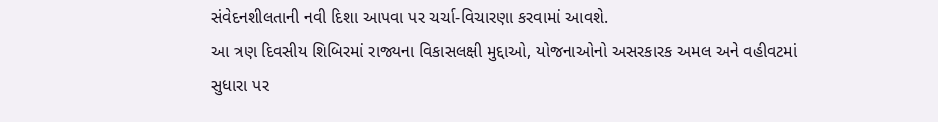સંવેદનશીલતાની નવી દિશા આપવા પર ચર્ચા-વિચારણા કરવામાં આવશે.
આ ત્રણ દિવસીય શિબિરમાં રાજ્યના વિકાસલક્ષી મુદ્દાઓ, યોજનાઓનો અસરકારક અમલ અને વહીવટમાં સુધારા પર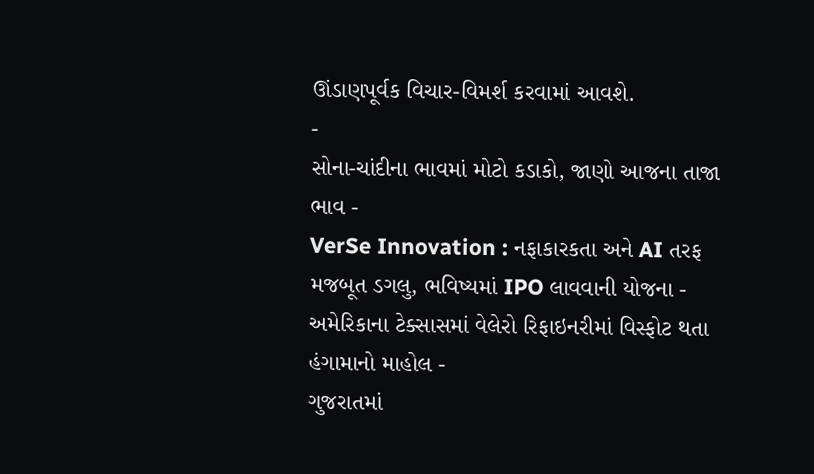ઊંડાણપૂર્વક વિચાર-વિમર્શ કરવામાં આવશે.
-
સોના-ચાંદીના ભાવમાં મોટો કડાકો, જાણો આજના તાજા ભાવ -
VerSe Innovation : નફાકારકતા અને AI તરફ મજબૂત ડગલુ, ભવિષ્યમાં IPO લાવવાની યોજના -
અમેરિકાના ટેક્સાસમાં વેલેરો રિફાઇનરીમાં વિસ્ફોટ થતા હંગામાનો માહોલ -
ગુજરાતમાં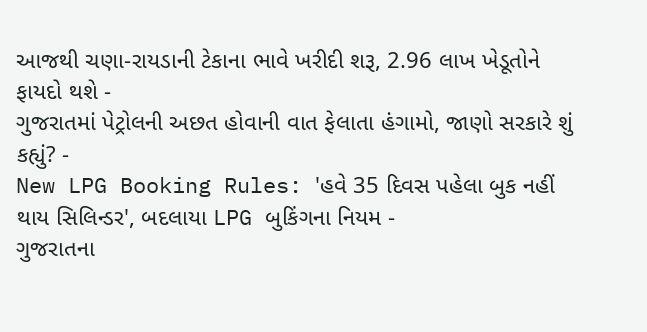આજથી ચણા-રાયડાની ટેકાના ભાવે ખરીદી શરૂ, 2.96 લાખ ખેડૂતોને ફાયદો થશે -
ગુજરાતમાં પેટ્રોલની અછત હોવાની વાત ફેલાતા હંગામો, જાણો સરકારે શું કહ્યું? -
New LPG Booking Rules: 'હવે 35 દિવસ પહેલા બુક નહીં થાય સિલિન્ડર', બદલાયા LPG બુકિંગના નિયમ -
ગુજરાતના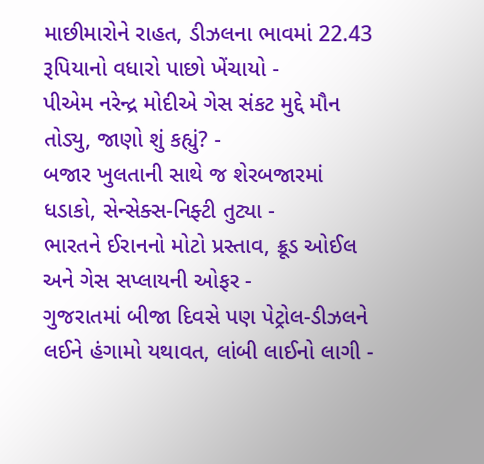માછીમારોને રાહત, ડીઝલના ભાવમાં 22.43 રૂપિયાનો વધારો પાછો ખેંચાયો -
પીએમ નરેન્દ્ર મોદીએ ગેસ સંકટ મુદ્દે મૌન તોડ્યુ, જાણો શું કહ્યું? -
બજાર ખુલતાની સાથે જ શેરબજારમાં ધડાકો, સેન્સેક્સ-નિફ્ટી તુટ્યા -
ભારતને ઈરાનનો મોટો પ્રસ્તાવ, ક્રૂડ ઓઈલ અને ગેસ સપ્લાયની ઓફર -
ગુજરાતમાં બીજા દિવસે પણ પેટ્રોલ-ડીઝલને લઈને હંગામો યથાવત, લાંબી લાઈનો લાગી -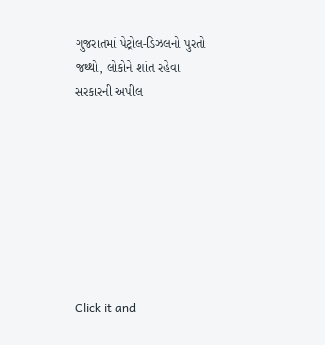ગુજરાતમાં પેટ્રોલ-ડિઝલનો પુરતો જથ્થો, લોકોને શાંત રહેવા સરકારની અપીલ








Click it and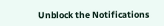Unblock the Notifications